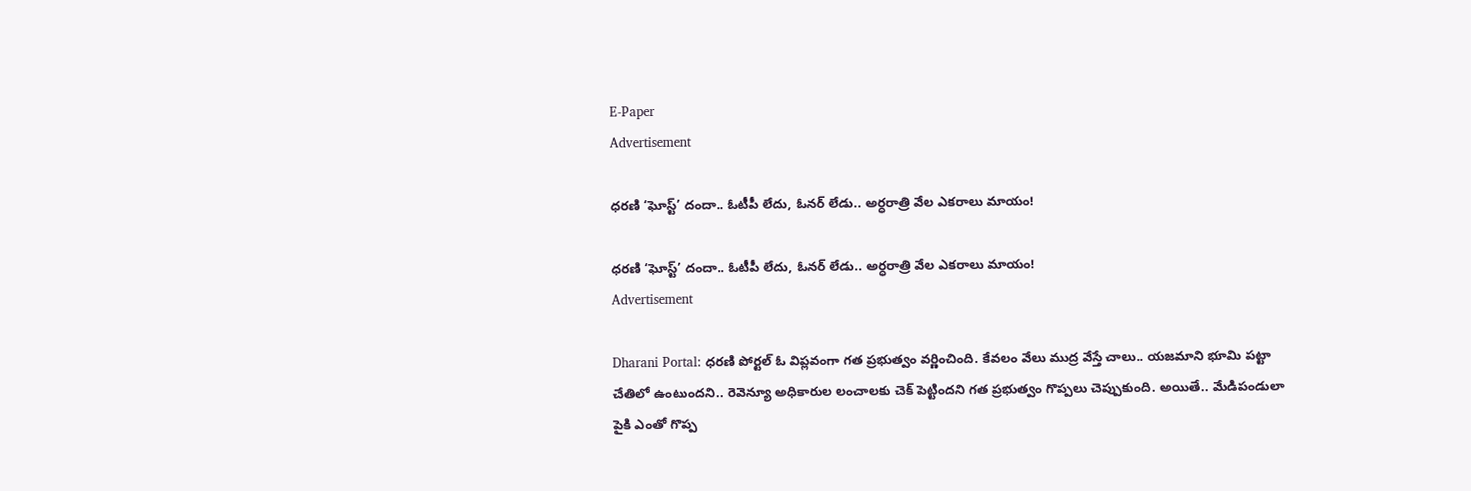E-Paper
Advertisement

ధరణి ‘ఘోస్ట్’ దందా.. ఓటీపీ లేదు, ఓనర్ లేడు.. అర్ధరాత్రి వేల ఎకరాలు మాయం!

ధరణి ‘ఘోస్ట్’ దందా.. ఓటీపీ లేదు, ఓనర్ లేడు.. అర్ధరాత్రి వేల ఎకరాలు మాయం!
Advertisement

Dharani Portal: ధరణి పోర్టల్‌ ఓ విప్లవంగా గత ప్రభుత్వం వర్ణించింది. కేవలం వేలు ముద్ర వేస్తే చాలు.. యజమాని భూమి పట్టా చేతిలో ఉంటుందని.. రెవెన్యూ అధికారుల లంచాలకు చెక్‌ పెట్టిందని గత ప్రభుత్వం గొప్పలు చెప్పుకుంది. అయితే.. మేడిపండులా పైకి ఎంతో గొప్ప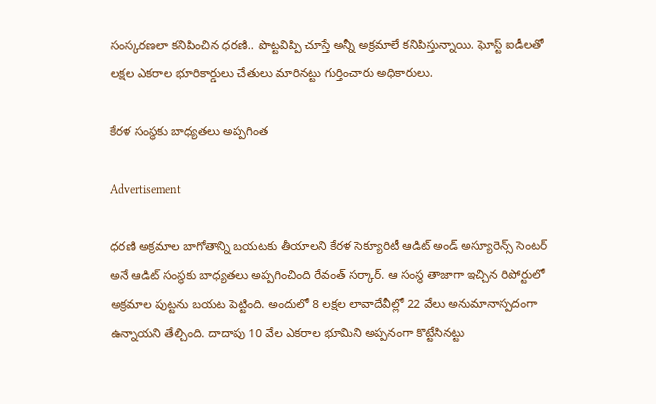సంస్కరణలా కనిపించిన ధరణి.. పొట్టవిప్పి చూస్తే అన్నీ అక్రమాలే కనిపిస్తున్నాయి. ఘోస్ట్‌ ఐడీలతో లక్షల ఎకరాల భూరికార్డులు చేతులు మారినట్టు గుర్తించారు అధికారులు.

కేరళ సంస్థకు బాధ్యతలు అప్పగింత

Advertisement

ధరణి అక్రమాల బాగోతాన్ని బయటకు తీయాలని కేరళ సెక్యూరిటీ ఆడిట్‌ అండ్‌ అస్యూరెన్స్‌ సెంటర్‌ అనే ఆడిట్‌ సంస్థకు బాధ్యతలు అప్పగించింది రేవంత్‌ సర్కార్‌. ఆ సంస్థ తాజాగా ఇచ్చిన రిపోర్టులో అక్రమాల పుట్టను బయట పెట్టింది. అందులో 8 లక్షల లావాదేవీల్లో 22 వేలు అనుమానాస్పదంగా ఉన్నాయని తేల్చింది. దాదాపు 10 వేల ఎకరాల భూమిని అప్పనంగా కొట్టేసినట్టు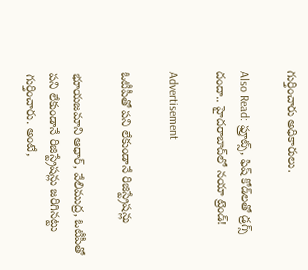గుర్తించారు అధికారులు.

Also Read: ఫ్రూట్స్, ఫిష్ కోడ్‌లతో డ్రగ్స్ దందా.. హైదరాబాద్‌లో నయా ట్రెండ్!

Advertisement

ఓటీపీతో పని లేకుండానే రిజిస్ట్రేషన్లు

భూయజమాని ఆధార్‌, వేలిముద్ర, ఓటీపీతో పని లేకుండానే రిజిస్ట్రేషన్లు జరిగినట్టు గుర్తించారు. అంటే,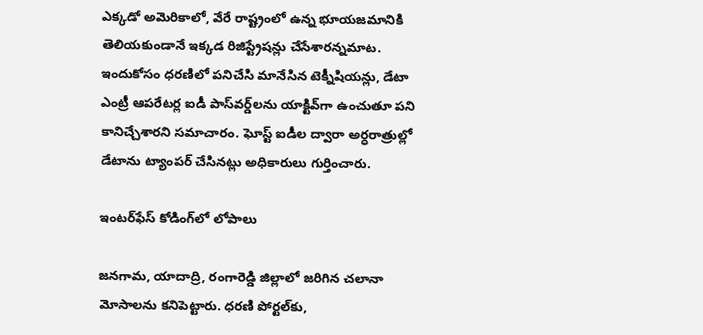ఎక్కడో అమెరికాలో, వేరే రాష్ట్రంలో ఉన్న భూయజమానికి తెలియకుండానే ఇక్కడ రిజిస్ట్రేషన్లు చేసేశారన్నమాట. ఇందుకోసం ధరణిలో పనిచేసి మానేసిన టెక్నీషియన్లు, డేటా ఎంట్రీ ఆపరేటర్ల ఐడీ పాస్‌వర్డ్‌లను యాక్టివ్‌గా ఉంచుతూ పని కానిచ్చేశారని సమాచారం. ఘోస్ట్‌ ఐడీల ద్వారా అర్ధరాత్రుల్లో డేటాను ట్యాంపర్‌ చేసినట్లు అధికారులు గుర్తించారు.

ఇంటర్‌ఫేస్ కోడింగ్‌లో లోపాలు

జనగామ, యాదాద్రి, రంగారెడ్డి జిల్లాలో జరిగిన చలానా మోసాలను కనిపెట్టారు. ధరణి పోర్టల్‌కు,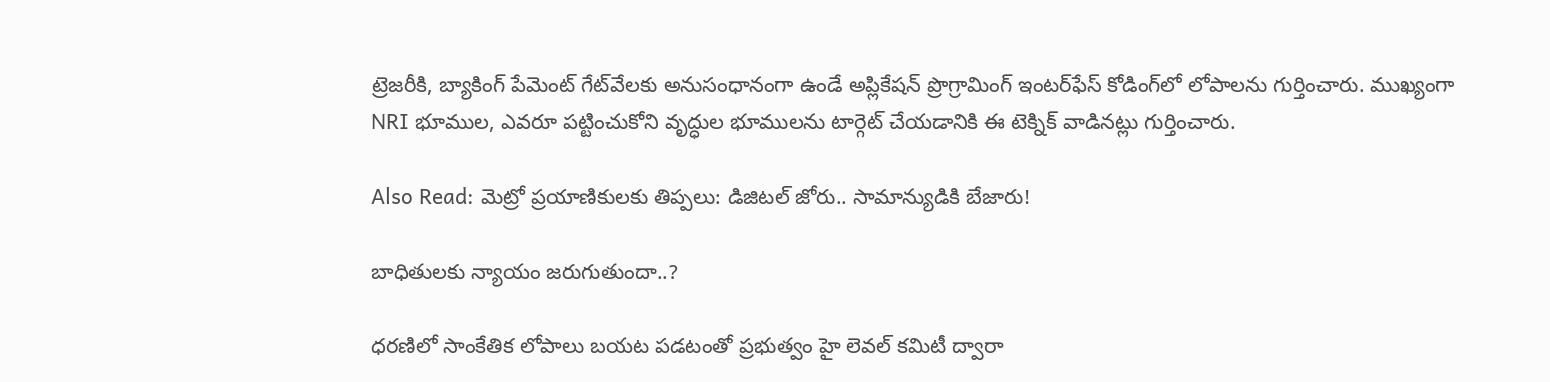ట్రెజరీకి, బ్యాకింగ్‌ పేమెంట్‌ గేట్‌వేలకు అనుసంధానంగా ఉండే అప్లికేషన్‌ ప్రొగ్రామింగ్‌ ఇంటర్‌ఫేస్‌ కోడింగ్‌లో లోపాలను గుర్తించారు. ముఖ్యంగా NRI భూముల, ఎవరూ పట్టించుకోని వృద్ధుల భూములను టార్గెట్‌ చేయడానికి ఈ టెక్నిక్‌ వాడినట్లు గుర్తించారు.

Also Read: మెట్రో ప్రయాణికులకు తిప్పలు: డిజిటల్ జోరు.. సామాన్యుడికి బేజారు!

బాధితులకు న్యాయం జరుగుతుందా..?

ధరణిలో సాంకేతిక లోపాలు బయట పడటంతో ప్రభుత్వం హై లెవల్‌ కమిటీ ద్వారా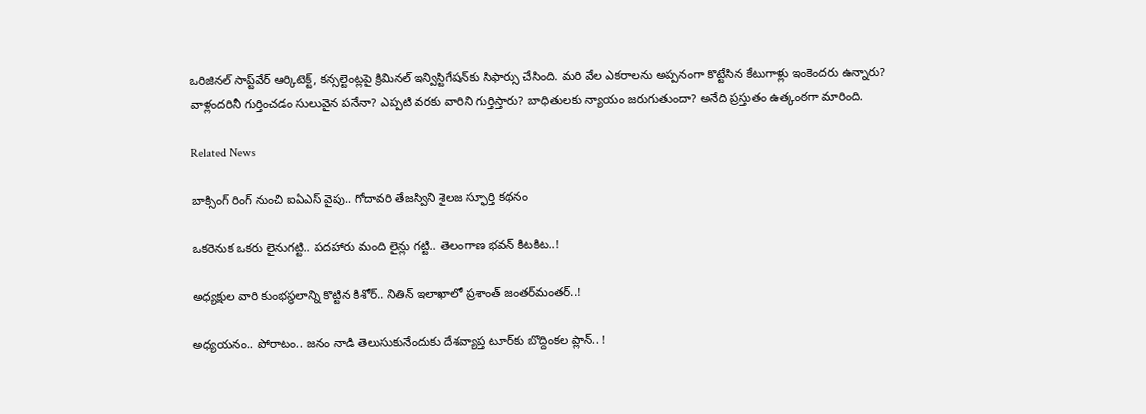ఒరిజినల్‌ సాప్ట్‌వేర్‌ ఆర్కిటెక్ట్‌, కన్సల్టెంట్లపై క్రిమినల్‌ ఇన్విస్టిగేషన్‌కు సిఫార్సు చేసింది. మరి వేల ఎకరాలను అప్పనంగా కొట్టేసిన కేటుగాళ్లు ఇంకెందరు ఉన్నారు? వాళ్లందరినీ గుర్తించడం సులువైన పనేనా? ఎప్పటి వరకు వారిని గుర్తిస్తారు? బాధితులకు న్యాయం జరుగుతుందా? అనేది ప్రస్తుతం ఉత్కంఠగా మారింది.

Related News

బాక్సింగ్ రింగ్ నుంచి ఐఏఎస్ వైపు.. గోదావరి తేజస్విని శైలజ స్ఫూర్తి కథనం

ఒక‌రెనుక ఒక‌రు లైనుగ‌ట్టి.. ప‌ద‌హారు మంది లైన్లు గ‌ట్టి.. తెలంగాణ భ‌వ‌న్ కిట‌కిట‌..!

అధ్య‌క్షుల వారి కుంభ‌స్థ‌లాన్ని కొట్టిన కిశోర్‌.. నితిన్ ఇలాఖాలో ప్ర‌శాంత్ జంత‌ర్‌మంత‌ర్‌..!

అధ్య‌య‌నం.. పోరాటం.. జ‌నం నాడి తెలుసుకునేందుకు దేశ‌వ్యాప్త టూర్‌కు బొద్దింక‌ల ప్లాన్‌.. !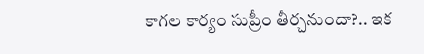కాగ‌ల కార్యం సుప్రీం తీర్చ‌నుందా?.. ఇక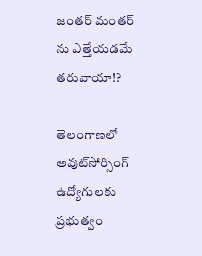జంత‌ర్ మంత‌ర్ ను ఎత్తేయ‌డ‌మే త‌రువాయా!?

తెలంగాణలో అవుట్‌సోర్సింగ్ ఉద్యోగులకు ప్రభుత్వం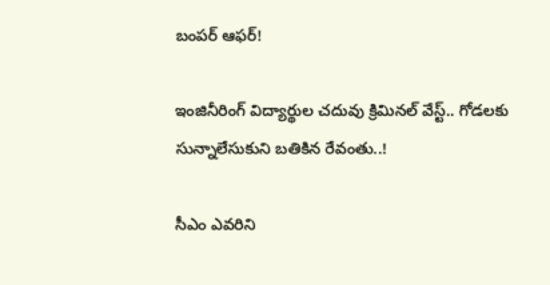బంపర్ ఆఫర్!

ఇంజినీరింగ్ విద్యార్థుల చ‌దువు క్రిమిన‌ల్ వేస్ట్‌.. గోడ‌ల‌కు సున్నాలేసుకుని బ‌తికిన‌ రేవంతు..!

సీఎం ఎవ‌రిని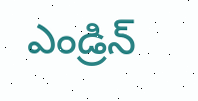ఎండ్రిన్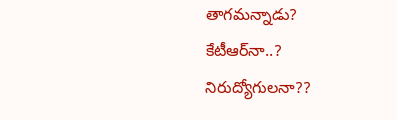తాగ‌మ‌న్నాడు? కేటీఆర్‌నా..? నిరుద్యోగుల‌నా??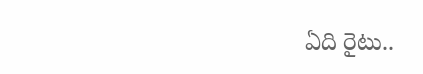ఏది రైటు..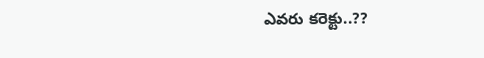ఎవ‌రు కరెక్టు..??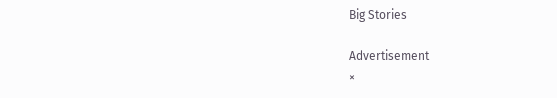Big Stories

Advertisement
×